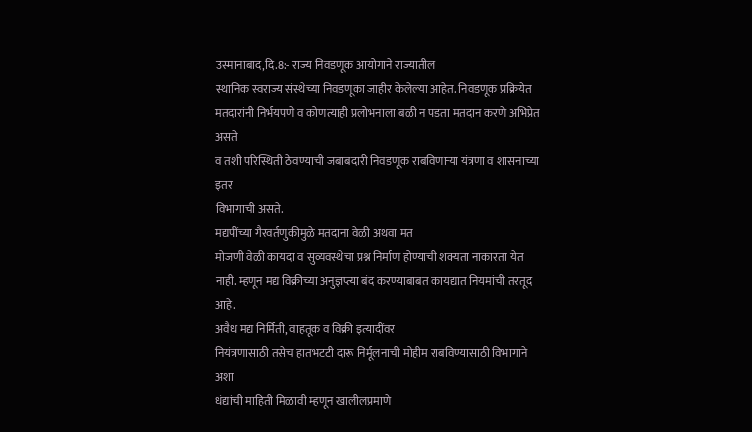उस्मानाबाद,दि.8:- राज्य निवडणूक आयोगाने राज्यातील
स्थानिक स्वराज्य संस्थेच्या निवडणूका जाहीर केलेल्या आहेत. निवडणूक प्रक्रियेत
मतदारांनी निर्भयपणे व कोणत्याही प्रलोभनाला बळी न पडता मतदान करणे अभिप्रेत असते
व तशी परिस्थिती ठेवण्याची जबाबदारी निवडणूक राबविणाऱ्या यंत्रणा व शासनाच्या इतर
विभागाची असते.
मद्यपींच्या गैरवर्तणुकीमुळे मतदाना वेळी अथवा मत
मोजणी वेळी कायदा व सुव्यवस्थेचा प्रश्न निर्माण होण्याची शक्यता नाकारता येत
नाही. म्हणून मद्य विक्रीच्या अनुज्ञप्त्या बंद करण्याबाबत कायद्यात नियमांची तरतूद आहे.
अवैध मद्य निर्मिती, वाहतूक व विक्री इत्यादींवर
नियंत्रणासाठी तसेच हातभटटी दारू निर्मूलनाची मोहीम राबविण्यासाठी विभागाने अशा
धंद्यांची माहिती मिळावी म्हणून खालीलप्रमाणे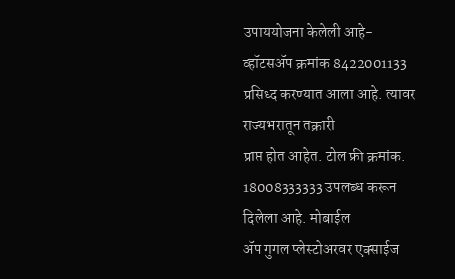उपाययोजना केलेली आहे-
व्हॉटसॲप क्रमांक 8422001133 प्रसिध्द करण्यात आला आहे. त्यावर राज्यभरातून तक्रारी
प्राप्त होत आहेत. टोल फ्री क्रमांक. 18008333333 उपलब्ध करून दिलेला आहे. मोबाईल
ॲप गुगल प्लेस्टोअरवर एक्साईज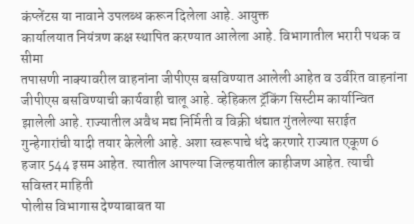कंप्लेंटस या नावाने उपलब्ध करून दिलेला आहे. आयुक्त
कार्यालयात नियंत्रण कक्ष स्थापित करण्यात आलेला आहे. विभागातील भरारी पथक व सीमा
तपासणी नाक्यावरील वाहनांना जीपीएस बसविण्यात आलेली आहेत व उर्वरित वाहनांना
जीपीएस बसविण्याची कार्यवाही चालू आहे. व्हेहिकल ट्रॅकिंग सिस्टीम कार्यान्वित
झालेली आहे. राज्यातील अवैध मद्य निर्मिती व विक्री धंद्यात गुंतलेल्या सराईत
गुन्हेगारांची यादी तयार केलेली आहे. अशा स्वरूपाचे धंदे करणारे राज्यात एकूण 6
हजार 544 इसम आहेत. त्यातील आपल्या जिल्हयातील काहीजण आहेत. त्याची सविस्तर माहिती
पोलीस विभागास देण्याबाबत या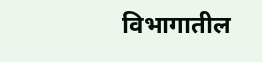विभागातील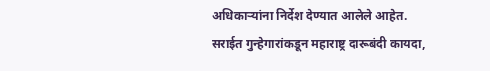अधिकाऱ्यांना निर्देश देण्यात आलेले आहेत.
सराईत गुन्हेगारांकडून महाराष्ट्र दारूबंदी कायदा,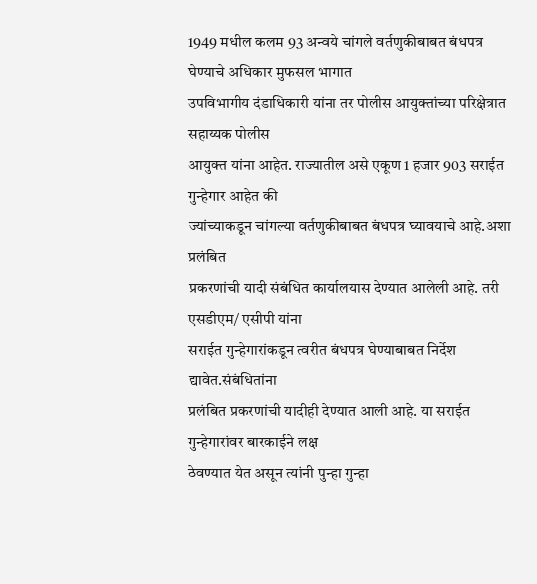1949 मधील कलम 93 अन्वये चांगले वर्तणुकीबाबत बंधपत्र घेण्याचे अधिकार मुफसल भागात
उपविभागीय दंडाधिकारी यांना तर पोलीस आयुक्तांच्या परिक्षेत्रात सहाय्यक पोलीस
आयुक्त यांना आहेत. राज्यातील असे एकूण 1 हजार 903 सराईत गुन्हेगार आहेत की
ज्यांच्याकडून चांगल्या वर्तणुकीबाबत बंधपत्र घ्यावयाचे आहे.अशा प्रलंबित
प्रकरणांची यादी संबंधित कार्यालयास देण्यात आलेली आहे. तरी एसडीएम/ एसीपी यांना
सराईत गुन्हेगारांकडून त्वरीत बंधपत्र घेण्याबाबत निर्देश द्यावेत.संबंधितांना
प्रलंबित प्रकरणांची यादीही देण्यात आली आहे. या सराईत गुन्हेगारांवर बारकाईने लक्ष
ठेवण्यात येत असून त्यांनी पुन्हा गुन्हा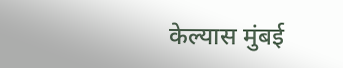केल्यास मुंबई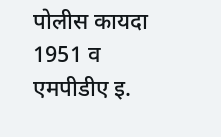पोलीस कायदा 1951 व
एमपीडीए इ.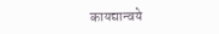कायद्यान्वये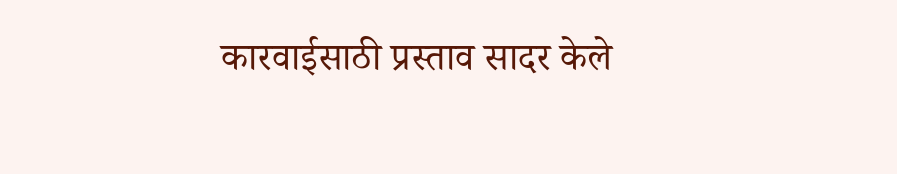कारवाईसाठी प्रस्ताव सादर केले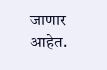जाणार आहेत.